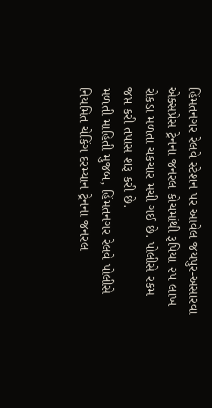હિંમતનગર રેલવે સ્ટેશન પર આવેલ જયપુર-અસારવા એક્સપ્રેસ ટ્રેનના જનરલ કોચમાંથી રૂપિયા ૨૫ લાખ રોકડા મળતા ચકચાર મચી ગઈ છે. પોલીસે રકમ જપ્ત કરી તપાસ શરૂ કરી છે.
મળતી માહિતી મુજબ, હિંમતનગર રેલવે પોલીસે નિયમિત ચેકિંગ દરમ્યાન ટ્રેનના જનરલ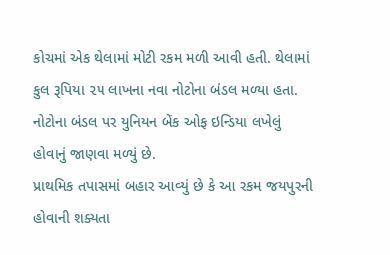કોચમાં એક થેલામાં મોટી રકમ મળી આવી હતી. થેલામાં કુલ રૂપિયા ૨૫ લાખના નવા નોટોના બંડલ મળ્યા હતા. નોટોના બંડલ પર યુનિયન બેંક ઓફ ઇન્ડિયા લખેલું હોવાનું જાણવા મળ્યું છે.
પ્રાથમિક તપાસમાં બહાર આવ્યું છે કે આ રકમ જયપુરની હોવાની શક્યતા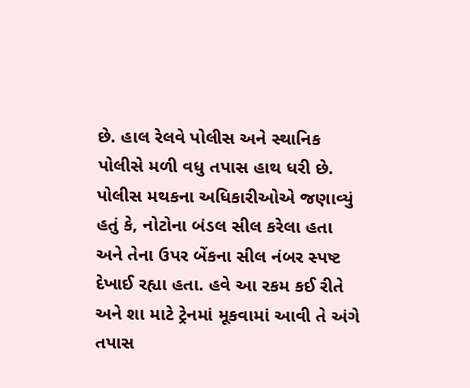છે. હાલ રેલવે પોલીસ અને સ્થાનિક પોલીસે મળી વધુ તપાસ હાથ ધરી છે.
પોલીસ મથકના અધિકારીઓએ જણાવ્યું હતું કે, નોટોના બંડલ સીલ કરેલા હતા અને તેના ઉપર બેંકના સીલ નંબર સ્પષ્ટ દેખાઈ રહ્યા હતા. હવે આ રકમ કઈ રીતે અને શા માટે ટ્રેનમાં મૂકવામાં આવી તે અંગે તપાસ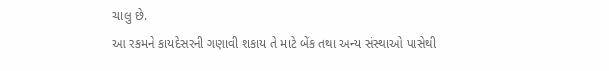ચાલુ છે.
આ રકમને કાયદેસરની ગણાવી શકાય તે માટે બેંક તથા અન્ય સંસ્થાઓ પાસેથી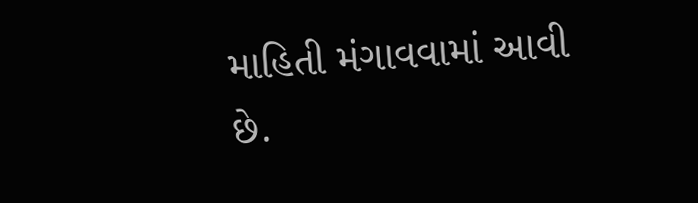માહિતી મંગાવવામાં આવી છે.